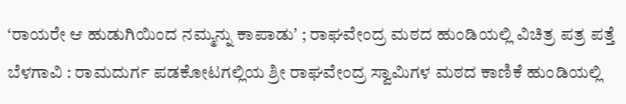‘ರಾಯರೇ ಆ ಹುಡುಗಿಯಿಂದ ನಮ್ಮನ್ನು ಕಾಪಾಡುʼ ; ರಾಘವೇಂದ್ರ ಮಠದ ಹುಂಡಿಯಲ್ಲಿ ವಿಚಿತ್ರ ಪತ್ರ ಪತ್ತೆ
ಬೆಳಗಾವಿ : ರಾಮದುರ್ಗ ಪಡಕೋಟಗಲ್ಲಿಯ ಶ್ರೀ ರಾಘವೇಂದ್ರ ಸ್ವಾಮಿಗಳ ಮಠದ ಕಾಣಿಕೆ ಹುಂಡಿಯಲ್ಲಿ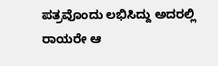ಪತ್ರವೊಂದು ಲಭಿಸಿದ್ದು ಅದರಲ್ಲಿ ರಾಯರೇ ಆ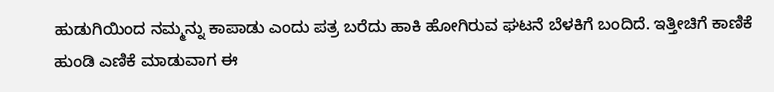ಹುಡುಗಿಯಿಂದ ನಮ್ಮನ್ನು ಕಾಪಾಡು ಎಂದು ಪತ್ರ ಬರೆದು ಹಾಕಿ ಹೋಗಿರುವ ಘಟನೆ ಬೆಳಕಿಗೆ ಬಂದಿದೆ. ಇತ್ತೀಚಿಗೆ ಕಾಣಿಕೆ ಹುಂಡಿ ಎಣಿಕೆ ಮಾಡುವಾಗ ಈ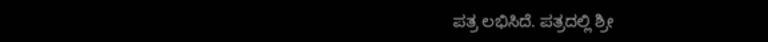ಪತ್ರ ಲಭಿಸಿದೆ. ಪತ್ರದಲ್ಲಿ ಶ್ರೀ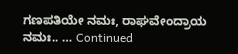ಗಣಪತಿಯೇ ನಮಃ, ರಾಘವೇಂದ್ರಾಯ ನಮಃ.. … Continued